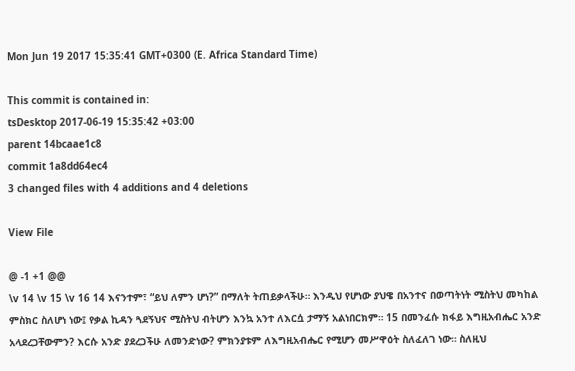Mon Jun 19 2017 15:35:41 GMT+0300 (E. Africa Standard Time)

This commit is contained in:
tsDesktop 2017-06-19 15:35:42 +03:00
parent 14bcaae1c8
commit 1a8dd64ec4
3 changed files with 4 additions and 4 deletions

View File

@ -1 +1 @@
\v 14 \v 15 \v 16 14 እናንተም፣ “ይህ ለምን ሆነ?” በማለት ትጠይቃላችሁ። እንዲህ የሆነው ያህዌ በአንተና በወጣትነት ሚስትህ መካከል ምስክር ስለሆነ ነው፤ የቃል ኪዳን ጓደኝህና ሚስትህ ብትሆን እንኳ አንተ ለእርሷ ታማኝ አልነበርክም። 15 በመንፈሱ ክፋይ እግዚአብሔር አንድ አላደረጋቸውምን? እርሱ አንድ ያደረጋችሁ ለመንድነው? ምክንያቱም ለእግዚአብሔር የሚሆን መሥዋዕት ስለፈለገ ነው። ስለዚህ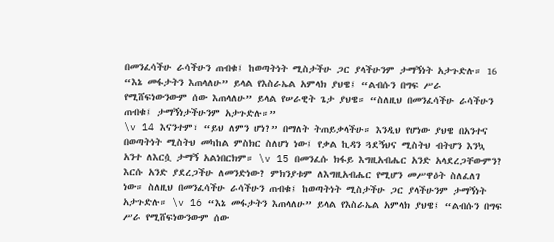በመንፈሳችሁ ራሳችሁን ጠብቁ፤ ከወጣትነት ሚስታችሁ ጋር ያላችሁንም ታማኝነት አታጉድሉ። 16 “እኔ መፋታትን እጠላለሁ” ይላል የእስራኤል አምላክ ያህዌ፤ “ልብሱን በግፍ ሥራ የሚሸፍነውንውም ሰው እጠላለሁ” ይላል የሠራዊት ጌታ ያህዌ። “ስለዚህ በመንፈሳችሁ ራሳችሁን ጠብቁ፤ ታማኝነታችሁንም አታጉድሉ።”
\v 14 እናንተም፣ “ይህ ለምን ሆነ?” በማለት ትጠይቃላችሁ። እንዲህ የሆነው ያህዌ በአንተና በወጣትነት ሚስትህ መካከል ምስክር ስለሆነ ነው፤ የቃል ኪዳን ጓደኝህና ሚስትህ ብትሆን እንኳ አንተ ለእርሷ ታማኝ አልነበርክም። \v 15 በመንፈሱ ክፋይ እግዚአብሔር አንድ አላደረጋቸውምን? እርሱ አንድ ያደረጋችሁ ለመንድነው? ምክንያቱም ለእግዚአብሔር የሚሆን መሥዋዕት ስለፈለገ ነው። ስለዚህ በመንፈሳችሁ ራሳችሁን ጠብቁ፤ ከወጣትነት ሚስታችሁ ጋር ያላችሁንም ታማኝነት አታጉድሉ። \v 16 “እኔ መፋታትን እጠላለሁ” ይላል የእስራኤል አምላክ ያህዌ፤ “ልብሱን በግፍ ሥራ የሚሸፍነውንውም ሰው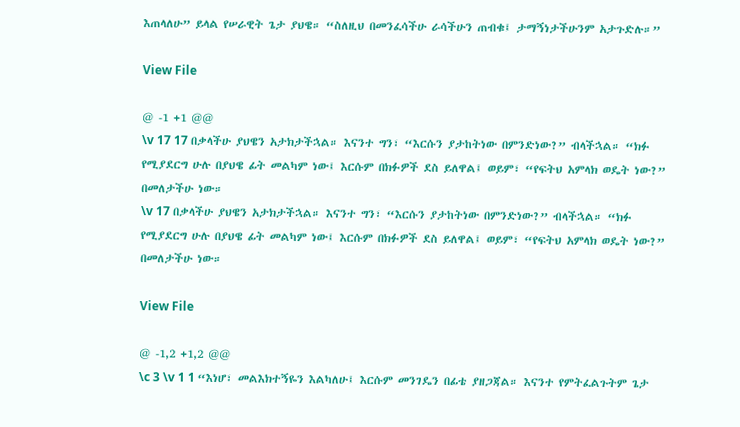እጠላለሁ” ይላል የሠራዊት ጌታ ያህዌ። “ስለዚህ በመንፈሳችሁ ራሳችሁን ጠብቁ፤ ታማኝነታችሁንም አታጉድሉ።”

View File

@ -1 +1 @@
\v 17 17 በቃላችሁ ያህዌን አታክታችኋል። እናንተ ግን፣ “እርሱን ያታከትነው በምንድነው?” ብላችኋል። “ክፉ የሚያደርግ ሁሉ በያህዌ ፊት መልካም ነው፤ እርሱም በክፉዎች ደስ ይለዋል፤ ወይም፣ “የፍትህ አምላክ ወዴት ነው?” በመለታችሁ ነው።
\v 17 በቃላችሁ ያህዌን አታክታችኋል። እናንተ ግን፣ “እርሱን ያታከትነው በምንድነው?” ብላችኋል። “ክፉ የሚያደርግ ሁሉ በያህዌ ፊት መልካም ነው፤ እርሱም በክፉዎች ደስ ይለዋል፤ ወይም፣ “የፍትህ አምላክ ወዴት ነው?” በመለታችሁ ነው።

View File

@ -1,2 +1,2 @@
\c 3 \v 1 1 “እነሆ፣ መልእክተኝዬን እልካለሁ፤ እርሱም መንገዴን በፊቴ ያዘጋጃል። እናንተ የምትፈልጉትም ጌታ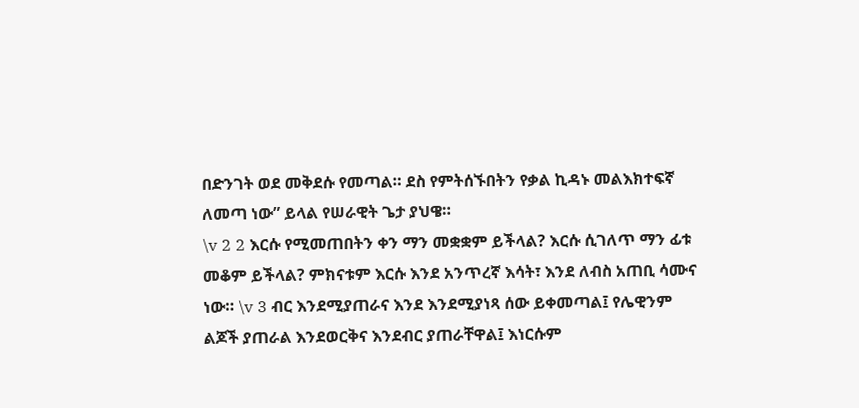በድንገት ወደ መቅደሱ የመጣል። ደስ የምትሰኙበትን የቃል ኪዳኑ መልእክተፍኛ ለመጣ ነው” ይላል የሠራዊት ጌታ ያህዌ።
\v 2 2 እርሱ የሚመጠበትን ቀን ማን መቋቋም ይችላል? እርሱ ሲገለጥ ማን ፊቱ መቆም ይችላል? ምክናቱም እርሱ እንደ አንጥረኛ እሳት፣ እንደ ለብስ አጠቢ ሳሙና ነው። \v 3 ብር እንደሚያጠራና እንደ እንደሚያነጻ ሰው ይቀመጣል፤ የሌዊንም ልጆች ያጠራል እንደወርቅና እንደብር ያጠራቸዋል፤ እነርሱም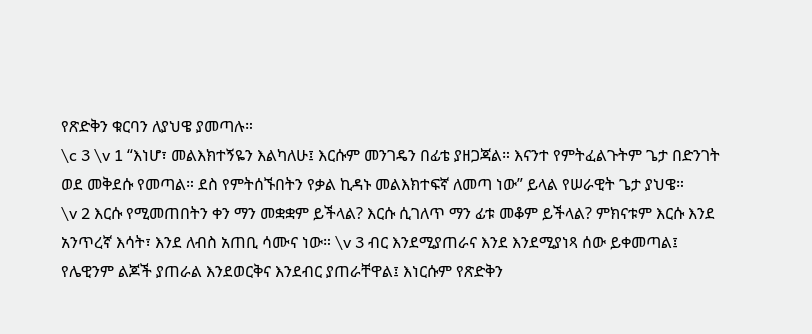የጽድቅን ቁርባን ለያህዌ ያመጣሉ።
\c 3 \v 1 “እነሆ፣ መልእክተኝዬን እልካለሁ፤ እርሱም መንገዴን በፊቴ ያዘጋጃል። እናንተ የምትፈልጉትም ጌታ በድንገት ወደ መቅደሱ የመጣል። ደስ የምትሰኙበትን የቃል ኪዳኑ መልእክተፍኛ ለመጣ ነው” ይላል የሠራዊት ጌታ ያህዌ።
\v 2 እርሱ የሚመጠበትን ቀን ማን መቋቋም ይችላል? እርሱ ሲገለጥ ማን ፊቱ መቆም ይችላል? ምክናቱም እርሱ እንደ አንጥረኛ እሳት፣ እንደ ለብስ አጠቢ ሳሙና ነው። \v 3 ብር እንደሚያጠራና እንደ እንደሚያነጻ ሰው ይቀመጣል፤ የሌዊንም ልጆች ያጠራል እንደወርቅና እንደብር ያጠራቸዋል፤ እነርሱም የጽድቅን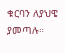ቁርባን ለያህዌ ያመጣሉ።